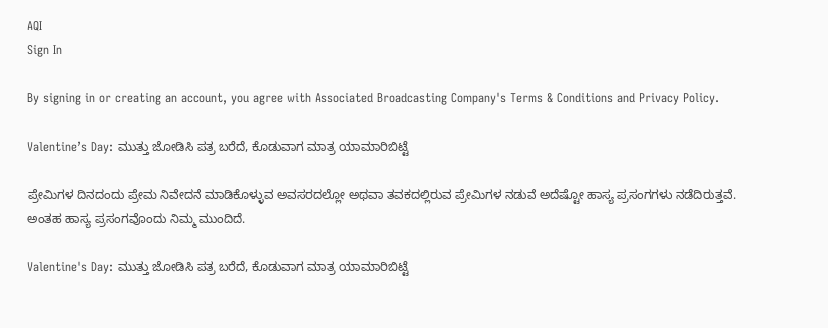AQI
Sign In

By signing in or creating an account, you agree with Associated Broadcasting Company's Terms & Conditions and Privacy Policy.

Valentine’s Day: ಮುತ್ತು ಜೋಡಿಸಿ ಪತ್ರ ಬರೆದೆ, ಕೊಡುವಾಗ ಮಾತ್ರ ಯಾಮಾರಿಬಿಟ್ಟೆ

ಪ್ರೇಮಿಗಳ ದಿನದಂದು ಪ್ರೇಮ ನಿವೇದನೆ ಮಾಡಿಕೊಳ್ಳುವ ಅವಸರದಲ್ಲೋ ಅಥವಾ ತವಕದಲ್ಲಿರುವ ಪ್ರೇಮಿಗಳ ನಡುವೆ ಅದೆಷ್ಟೋ ಹಾಸ್ಯ ಪ್ರಸಂಗಗಳು ನಡೆದಿರುತ್ತವೆ. ಅಂತಹ ಹಾಸ್ಯ ಪ್ರಸಂಗವೊಂದು ನಿಮ್ಮ ಮುಂದಿದೆ.

Valentine's Day: ಮುತ್ತು ಜೋಡಿಸಿ ಪತ್ರ ಬರೆದೆ, ಕೊಡುವಾಗ ಮಾತ್ರ ಯಾಮಾರಿಬಿಟ್ಟೆ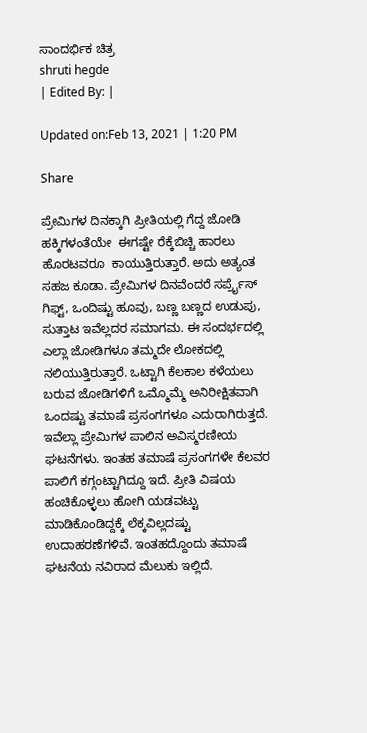ಸಾಂದರ್ಭಿಕ ಚಿತ್ರ
shruti hegde
| Edited By: |

Updated on:Feb 13, 2021 | 1:20 PM

Share

ಪ್ರೇಮಿಗಳ ದಿನಕ್ಕಾಗಿ ಪ್ರೀತಿಯಲ್ಲಿ ಗೆದ್ದ ಜೋಡಿ ಹಕ್ಕಿಗಳಂತೆಯೇ  ಈಗಷ್ಟೇ ರೆಕ್ಕೆಬಿಚ್ಚಿ ಹಾರಲು ಹೊರಟವರೂ  ಕಾಯುತ್ತಿರುತ್ತಾರೆ. ಅದು ಅತ್ಯಂತ ಸಹಜ ಕೂಡಾ. ಪ್ರೇಮಿಗಳ ದಿನವೆಂದರೆ ಸರ್ಪ್ರೈಸ್ ಗಿಫ್ಟ್, ಒಂದಿಷ್ಟು ಹೂವು, ಬಣ್ಣ ಬಣ್ಣದ ಉಡುಪು, ಸುತ್ತಾಟ ಇವೆಲ್ಲದರ ಸಮಾಗಮ. ಈ ಸಂದರ್ಭದಲ್ಲಿ ಎಲ್ಲಾ ಜೋಡಿಗಳೂ ತಮ್ಮದೇ ಲೋಕದಲ್ಲಿ ನಲಿಯುತ್ತಿರುತ್ತಾರೆ. ಒಟ್ಟಾಗಿ ಕೆಲಕಾಲ ಕಳೆಯಲು ಬರುವ ಜೋಡಿಗಳಿಗೆ ಒಮ್ಮೊಮ್ಮೆ ಅನಿರೀಕ್ಷಿತವಾಗಿ ಒಂದಷ್ಟು ತಮಾಷೆ ಪ್ರಸಂಗಗಳೂ ಎದುರಾಗಿರುತ್ತದೆ. ಇವೆಲ್ಲಾ ಪ್ರೇಮಿಗಳ ಪಾಲಿನ ಅವಿಸ್ಮರಣೀಯ ಘಟನೆಗಳು. ಇಂತಹ ತಮಾಷೆ ಪ್ರಸಂಗಗಳೇ ಕೆಲವರ ಪಾಲಿಗೆ ಕಗ್ಗಂಟ್ಟಾಗಿದ್ದೂ ಇದೆ. ಪ್ರೀತಿ ವಿಷಯ ಹಂಚಿಕೊಳ್ಳಲು ಹೋಗಿ ಯಡವಟ್ಟು ಮಾಡಿಕೊಂಡಿದ್ದಕ್ಕೆ ಲೆಕ್ಕವಿಲ್ಲದಷ್ಟು ಉದಾಹರಣೆಗಳಿವೆ. ಇಂತಹದ್ದೊಂದು ತಮಾಷೆ ಘಟನೆಯ ನವಿರಾದ ಮೆಲುಕು ಇಲ್ಲಿದೆ.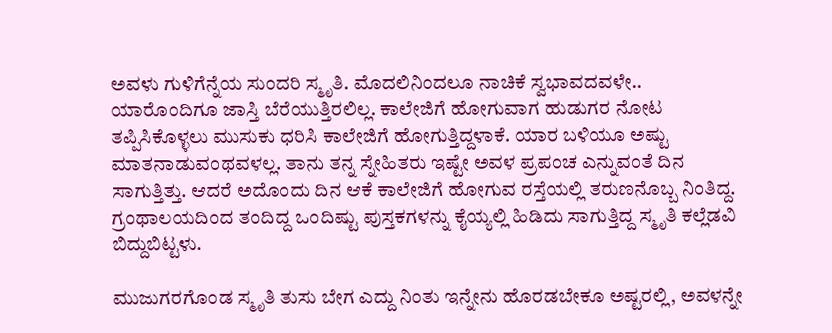ಅವಳು ಗುಳಿಗೆನ್ನೆಯ ಸುಂದರಿ ಸ್ಮೃತಿ. ಮೊದಲಿನಿಂದಲೂ ನಾಚಿಕೆ ಸ್ವಭಾವದವಳೇ.. ಯಾರೊಂದಿಗೂ ಜಾಸ್ತಿ ಬೆರೆಯುತ್ತಿರಲಿಲ್ಲ. ಕಾಲೇಜಿಗೆ ಹೋಗುವಾಗ ಹುಡುಗರ ನೋಟ ತಪ್ಪಿಸಿಕೊಳ್ಳಲು ಮುಸುಕು ಧರಿಸಿ ಕಾಲೇಜಿಗೆ ಹೋಗುತ್ತಿದ್ದಳಾಕೆ. ಯಾರ ಬಳಿಯೂ ಅಷ್ಟು ಮಾತನಾಡುವಂಥವಳಲ್ಲ. ತಾನು ತನ್ನ ಸ್ನೇಹಿತರು ಇಷ್ಟೇ ಅವಳ ಪ್ರಪಂಚ ಎನ್ನುವಂತೆ ದಿನ ಸಾಗುತ್ತಿತ್ತು. ಆದರೆ ಅದೊಂದು ದಿನ ಆಕೆ ಕಾಲೇಜಿಗೆ ಹೋಗುವ ರಸ್ತೆಯಲ್ಲಿ ತರುಣನೊಬ್ಬ ನಿಂತಿದ್ದ. ಗ್ರಂಥಾಲಯದಿಂದ ತಂದಿದ್ದ ಒಂದಿಷ್ಟು ಪುಸ್ತಕಗಳನ್ನು ಕೈಯ್ಯಲ್ಲಿ ಹಿಡಿದು ಸಾಗುತ್ತಿದ್ದ ಸ್ಮೃತಿ ಕಲ್ಲೆಡವಿ ಬಿದ್ದುಬಿಟ್ಟಳು.

ಮುಜುಗರಗೊಂಡ ಸ್ಮೃತಿ ತುಸು ಬೇಗ ಎದ್ದು ನಿಂತು ಇನ್ನೇನು ಹೊರಡಬೇಕೂ ಅಷ್ಟರಲ್ಲಿ, ಅವಳನ್ನೇ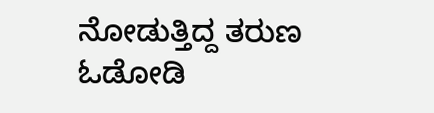ನೋಡುತ್ತಿದ್ದ ತರುಣ ಓಡೋಡಿ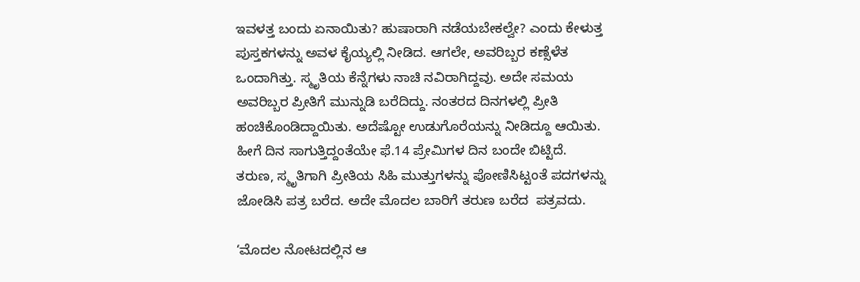ಇವಳತ್ತ ಬಂದು ಏನಾಯಿತು? ಹುಷಾರಾಗಿ ನಡೆಯಬೇಕಲ್ವೇ? ಎಂದು ಕೇಳುತ್ತ ಪುಸ್ತಕಗಳನ್ನು ಅವಳ ಕೈಯ್ಯಲ್ಲಿ ನೀಡಿದ. ಆಗಲೇ, ಅವರಿಬ್ಬರ ಕಣ್ಸೆಳೆತ ಒಂದಾಗಿತ್ತು. ಸ್ಮೃತಿಯ ಕೆನ್ನೆಗಳು ನಾಚಿ ನವಿರಾಗಿದ್ದವು. ಅದೇ ಸಮಯ ಅವರಿಬ್ಬರ ಪ್ರೀತಿಗೆ ಮುನ್ನುಡಿ ಬರೆದಿದ್ದು. ನಂತರದ ದಿನಗಳಲ್ಲಿ ಪ್ರೀತಿ ಹಂಚಿಕೊಂಡಿದ್ದಾಯಿತು. ಅದೆಷ್ಟೋ ಉಡುಗೊರೆಯನ್ನು ನೀಡಿದ್ದೂ ಆಯಿತು. ಹೀಗೆ ದಿನ ಸಾಗುತ್ತಿದ್ದಂತೆಯೇ ಫೆ.14 ಪ್ರೇಮಿಗಳ ದಿನ ಬಂದೇ ಬಿಟ್ಟಿದೆ. ತರುಣ, ಸ್ಮೃತಿಗಾಗಿ ಪ್ರೀತಿಯ ಸಿಹಿ ಮುತ್ತುಗಳನ್ನು ಪೋಣಿಸಿಟ್ಟಂತೆ ಪದಗಳನ್ನು ಜೋಡಿಸಿ ಪತ್ರ ಬರೆದ. ಅದೇ ಮೊದಲ ಬಾರಿಗೆ ತರುಣ ಬರೆದ  ಪತ್ರವದು.

‘ಮೊದಲ ನೋಟದಲ್ಲಿನ ಆ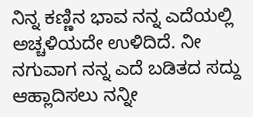ನಿನ್ನ ಕಣ್ಣಿನ ಭಾವ ನನ್ನ ಎದೆಯಲ್ಲಿ ಅಚ್ಚಳಿಯದೇ ಉಳಿದಿದೆ. ನೀ ನಗುವಾಗ ನನ್ನ ಎದೆ ಬಡಿತದ ಸದ್ದು ಆಹ್ಲಾದಿಸಲು ನನ್ನೀ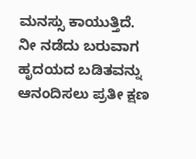ಮನಸ್ಸು ಕಾಯುತ್ತಿದೆ. ನೀ ನಡೆದು ಬರುವಾಗ ಹೃದಯದ ಬಡಿತವನ್ನು ಆನಂದಿಸಲು ಪ್ರತೀ ಕ್ಷಣ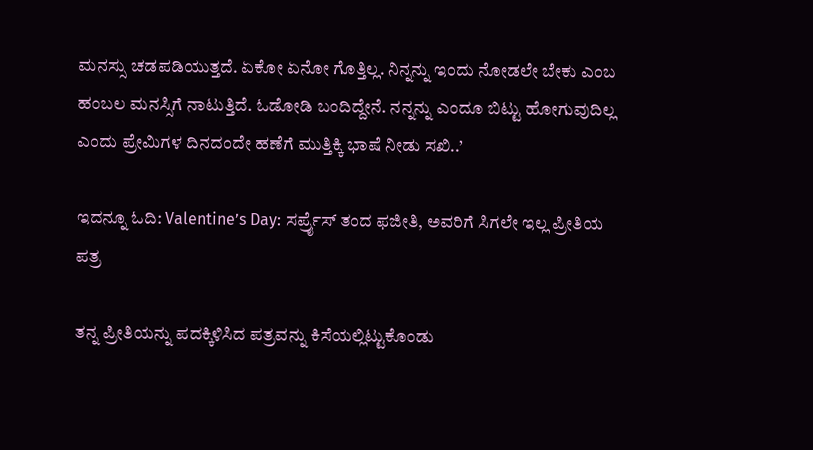ಮನಸ್ಸು ಚಡಪಡಿಯುತ್ತದೆ. ಏಕೋ ಏನೋ ಗೊತ್ತಿಲ್ಲ. ನಿನ್ನನ್ನು ಇಂದು ನೋಡಲೇ ಬೇಕು ಎಂಬ ಹಂಬಲ ಮನಸ್ಸಿಗೆ ನಾಟುತ್ತಿದೆ. ಓಡೋಡಿ ಬಂದಿದ್ದೇನೆ. ನನ್ನನ್ನು ಎಂದೂ ಬಿಟ್ಟು ಹೋಗುವುದಿಲ್ಲ ಎಂದು ಪ್ರೇಮಿಗಳ ದಿನದಂದೇ ಹಣೆಗೆ ಮುತ್ತಿಕ್ಕಿ ಭಾಷೆ ನೀಡು ಸಖಿ..’

ಇದನ್ನೂ ಓದಿ: Valentine’s Day: ಸರ್ಪ್ರೈಸ್ ತಂದ ಫಜೀತಿ, ಅವರಿಗೆ ಸಿಗಲೇ ಇಲ್ಲ ಪ್ರೀತಿಯ ಪತ್ರ

ತನ್ನ ಪ್ರೀತಿಯನ್ನು ಪದಕ್ಕಿಳಿಸಿದ ಪತ್ರವನ್ನು ಕಿಸೆಯಲ್ಲಿಟ್ಟುಕೊಂಡು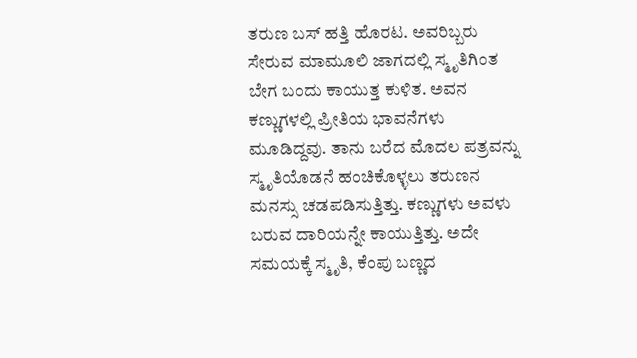ತರುಣ ಬಸ್ ಹತ್ತಿ ಹೊರಟ. ಅವರಿಬ್ಬರು ಸೇರುವ ಮಾಮೂಲಿ ಜಾಗದಲ್ಲಿ ಸ್ಮೃತಿಗಿಂತ ಬೇಗ ಬಂದು ಕಾಯುತ್ತ ಕುಳಿತ. ಅವನ ಕಣ್ಣುಗಳಲ್ಲಿ ಪ್ರೀತಿಯ ಭಾವನೆಗಳು ಮೂಡಿದ್ದವು. ತಾನು ಬರೆದ ಮೊದಲ ಪತ್ರವನ್ನು ಸ್ಮೃತಿಯೊಡನೆ ಹಂಚಿಕೊಳ್ಳಲು ತರುಣನ ಮನಸ್ಸು ಚಡಪಡಿಸುತ್ತಿತ್ತು. ಕಣ್ಣುಗಳು ಅವಳು ಬರುವ ದಾರಿಯನ್ನೇ ಕಾಯುತ್ತಿತ್ತು. ಅದೇ ಸಮಯಕ್ಕೆ ಸ್ಮೃತಿ, ಕೆಂಪು ಬಣ್ಣದ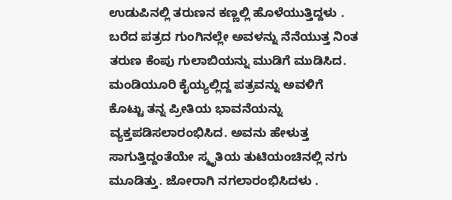ಉಡುಪಿನಲ್ಲಿ ತರುಣನ ಕಣ್ಣಲ್ಲಿ ಹೊಳೆಯುತ್ತಿದ್ದಳು . ಬರೆದ ಪತ್ರದ ಗುಂಗಿನಲ್ಲೇ ಅವಳನ್ನು ನೆನೆಯುತ್ತ ನಿಂತ ತರುಣ ಕೆಂಪು ಗುಲಾಬಿಯನ್ನು ಮುಡಿಗೆ ಮುಡಿಸಿದ. ಮಂಡಿಯೂರಿ ಕೈಯ್ಯಲ್ಲಿದ್ದ ಪತ್ರವನ್ನು ಅವಳಿಗೆ ಕೊಟ್ಟು ತನ್ನ ಪ್ರೀತಿಯ ಭಾವನೆಯನ್ನು ವ್ಯಕ್ತಪಡಿಸಲಾರಂಭಿಸಿದ. ಅವನು ಹೇಳುತ್ತ ಸಾಗುತ್ತಿದ್ದಂತೆಯೇ ಸ್ಮೃತಿಯ ತುಟಿಯಂಚಿನಲ್ಲಿ ನಗು ಮೂಡಿತ್ತು. ಜೋರಾಗಿ ನಗಲಾರಂಭಿಸಿದಳು .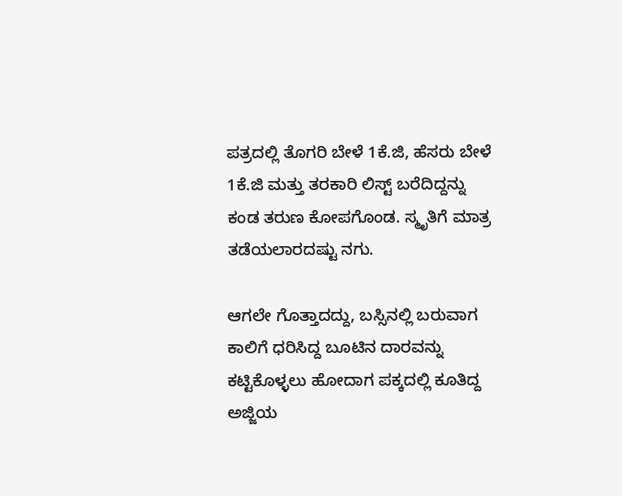ಪತ್ರದಲ್ಲಿ ತೊಗರಿ ಬೇಳೆ 1ಕೆ.ಜಿ, ಹೆಸರು ಬೇಳೆ 1ಕೆ.ಜಿ ಮತ್ತು ತರಕಾರಿ ಲಿಸ್ಟ್ ಬರೆದಿದ್ದನ್ನು ಕಂಡ ತರುಣ ಕೋಪಗೊಂಡ. ಸ್ಮೃತಿಗೆ ಮಾತ್ರ ತಡೆಯಲಾರದಷ್ಟು ನಗು.

ಆಗಲೇ ಗೊತ್ತಾದದ್ದು, ಬಸ್ಸಿನಲ್ಲಿ ಬರುವಾಗ ಕಾಲಿಗೆ ಧರಿಸಿದ್ದ ಬೂಟಿನ ದಾರವನ್ನು ಕಟ್ಟಿಕೊಳ್ಳಲು ಹೋದಾಗ ಪಕ್ಕದಲ್ಲಿ ಕೂತಿದ್ದ ಅಜ್ಜಿಯ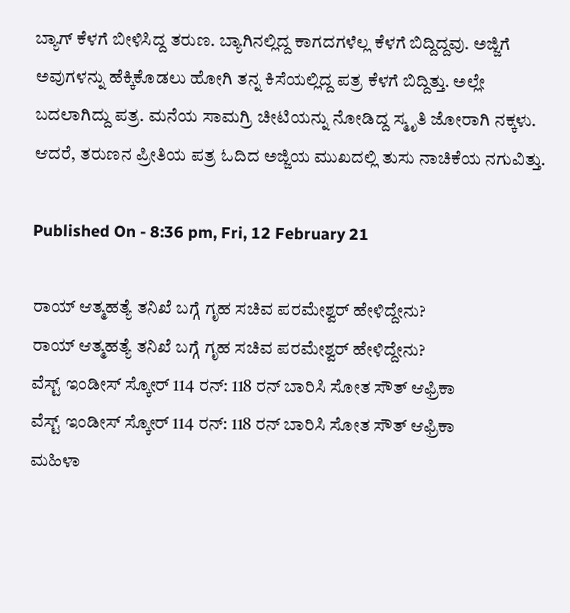ಬ್ಯಾಗ್ ಕೆಳಗೆ ಬೀಳಿಸಿದ್ದ ತರುಣ. ಬ್ಯಾಗಿನಲ್ಲಿದ್ದ ಕಾಗದಗಳೆಲ್ಲ ಕೆಳಗೆ ಬಿದ್ದಿದ್ದವು. ಅಜ್ಜಿಗೆ ಅವುಗಳನ್ನು ಹೆಕ್ಕಿಕೊಡಲು ಹೋಗಿ ತನ್ನ ಕಿಸೆಯಲ್ಲಿದ್ದ ಪತ್ರ ಕೆಳಗೆ ಬಿದ್ದಿತ್ತು. ಅಲ್ಲೇ ಬದಲಾಗಿದ್ದು ಪತ್ರ. ಮನೆಯ ಸಾಮಗ್ರಿ ಚೀಟಿಯನ್ನು ನೋಡಿದ್ದ ಸ್ಮೃತಿ ಜೋರಾಗಿ ನಕ್ಕಳು. ಆದರೆ, ತರುಣನ ಪ್ರೀತಿಯ ಪತ್ರ ಓದಿದ ಅಜ್ಜಿಯ ಮುಖದಲ್ಲಿ ತುಸು ನಾಚಿಕೆಯ ನಗುವಿತ್ತು.

Published On - 8:36 pm, Fri, 12 February 21

ರಾಯ್ ಆತ್ಮಹತ್ಯೆ ತನಿಖೆ ಬಗ್ಗೆ ಗೃಹ ಸಚಿವ ಪರಮೇಶ್ವರ್ ಹೇಳಿದ್ದೇನು?
ರಾಯ್ ಆತ್ಮಹತ್ಯೆ ತನಿಖೆ ಬಗ್ಗೆ ಗೃಹ ಸಚಿವ ಪರಮೇಶ್ವರ್ ಹೇಳಿದ್ದೇನು?
ವೆಸ್ಟ್ ಇಂಡೀಸ್ ಸ್ಕೋರ್ 114 ರನ್: 118 ರನ್ ಬಾರಿಸಿ ಸೋತ ಸೌತ್ ಆಫ್ರಿಕಾ
ವೆಸ್ಟ್ ಇಂಡೀಸ್ ಸ್ಕೋರ್ 114 ರನ್: 118 ರನ್ ಬಾರಿಸಿ ಸೋತ ಸೌತ್ ಆಫ್ರಿಕಾ
ಮಹಿಳಾ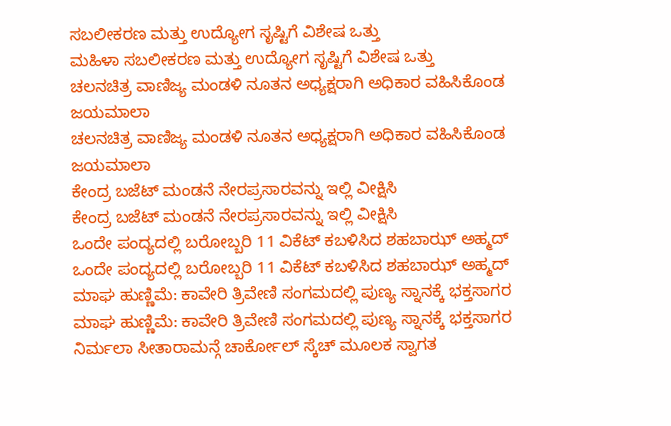ಸಬಲೀಕರಣ ಮತ್ತು ಉದ್ಯೋಗ ಸೃಷ್ಟಿಗೆ ವಿಶೇಷ ಒತ್ತು
ಮಹಿಳಾ ಸಬಲೀಕರಣ ಮತ್ತು ಉದ್ಯೋಗ ಸೃಷ್ಟಿಗೆ ವಿಶೇಷ ಒತ್ತು
ಚಲನಚಿತ್ರ ವಾಣಿಜ್ಯ ಮಂಡಳಿ ನೂತನ ಅಧ್ಯಕ್ಷರಾಗಿ ಅಧಿಕಾರ ವಹಿಸಿಕೊಂಡ ಜಯಮಾಲಾ
ಚಲನಚಿತ್ರ ವಾಣಿಜ್ಯ ಮಂಡಳಿ ನೂತನ ಅಧ್ಯಕ್ಷರಾಗಿ ಅಧಿಕಾರ ವಹಿಸಿಕೊಂಡ ಜಯಮಾಲಾ
ಕೇಂದ್ರ ಬಜೆಟ್‌ ಮಂಡನೆ ನೇರಪ್ರಸಾರವನ್ನು ಇಲ್ಲಿ ವೀಕ್ಷಿಸಿ
ಕೇಂದ್ರ ಬಜೆಟ್‌ ಮಂಡನೆ ನೇರಪ್ರಸಾರವನ್ನು ಇಲ್ಲಿ ವೀಕ್ಷಿಸಿ
ಒಂದೇ ಪಂದ್ಯದಲ್ಲಿ ಬರೋಬ್ಬರಿ 11 ವಿಕೆಟ್ ಕಬಳಿಸಿದ ಶಹಬಾಝ್ ಅಹ್ಮದ್
ಒಂದೇ ಪಂದ್ಯದಲ್ಲಿ ಬರೋಬ್ಬರಿ 11 ವಿಕೆಟ್ ಕಬಳಿಸಿದ ಶಹಬಾಝ್ ಅಹ್ಮದ್
ಮಾಘ ಹುಣ್ಣಿಮೆ: ಕಾವೇರಿ ತ್ರಿವೇಣಿ ಸಂಗಮದಲ್ಲಿ ಪುಣ್ಯ ಸ್ನಾನಕ್ಕೆ ಭಕ್ತಸಾಗರ
ಮಾಘ ಹುಣ್ಣಿಮೆ: ಕಾವೇರಿ ತ್ರಿವೇಣಿ ಸಂಗಮದಲ್ಲಿ ಪುಣ್ಯ ಸ್ನಾನಕ್ಕೆ ಭಕ್ತಸಾಗರ
ನಿರ್ಮಲಾ ಸೀತಾರಾಮನ್ಗೆ ಚಾರ್ಕೋಲ್ ಸ್ಕೆಚ್ ಮೂಲಕ ಸ್ವಾಗತ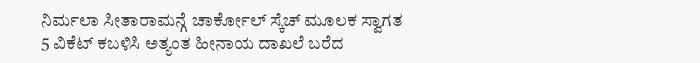ನಿರ್ಮಲಾ ಸೀತಾರಾಮನ್ಗೆ ಚಾರ್ಕೋಲ್ ಸ್ಕೆಚ್ ಮೂಲಕ ಸ್ವಾಗತ
5 ವಿಕೆಟ್ ಕಬಳಿಸಿ ಅತ್ಯಂತ ಹೀನಾಯ ದಾಖಲೆ ಬರೆದ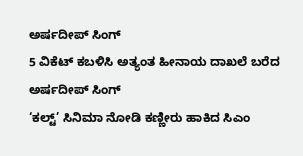ಅರ್ಷದೀಪ್ ಸಿಂಗ್
5 ವಿಕೆಟ್ ಕಬಳಿಸಿ ಅತ್ಯಂತ ಹೀನಾಯ ದಾಖಲೆ ಬರೆದ ಅರ್ಷದೀಪ್ ಸಿಂಗ್
‘ಕಲ್ಟ್’ ಸಿನಿಮಾ ನೋಡಿ ಕಣ್ಣೀರು ಹಾಕಿದ ಸಿಎಂ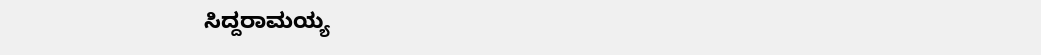ಸಿದ್ದರಾಮಯ್ಯ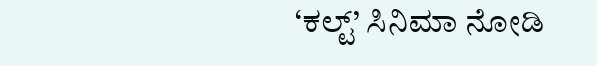‘ಕಲ್ಟ್’ ಸಿನಿಮಾ ನೋಡಿ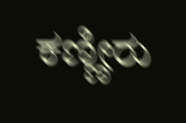ಕಣ್ಣೀರು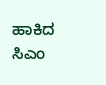ಹಾಕಿದ ಸಿಎಂ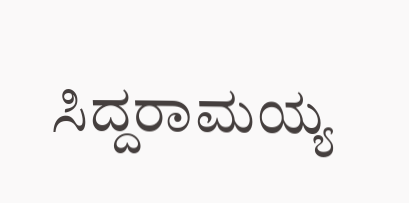ಸಿದ್ದರಾಮಯ್ಯ